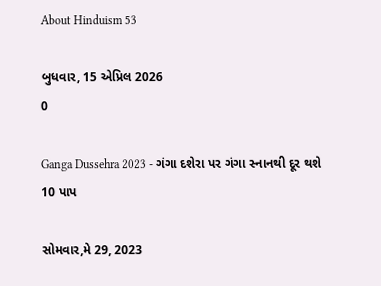About Hinduism 53

બુધવાર, 15 એપ્રિલ 2026
0

Ganga Dussehra 2023 - ગંગા દશેરા પર ગંગા સ્નાનથી દૂર થશે 10 પાપ

સોમવાર,મે 29, 2023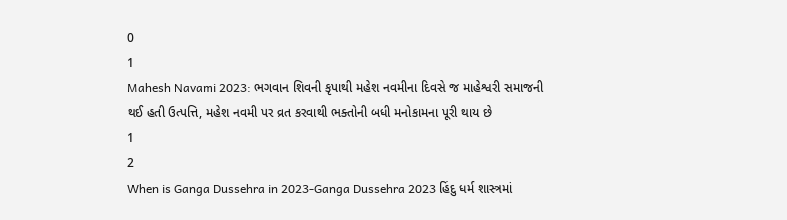0
1
Mahesh Navami 2023: ભગવાન શિવની કૃપાથી મહેશ નવમીના દિવસે જ માહેશ્વરી સમાજની થઈ હતી ઉત્પત્તિ, મહેશ નવમી પર વ્રત કરવાથી ભક્તોની બધી મનોકામના પૂરી થાય છે
1
2
When is Ganga Dussehra in 2023-Ganga Dussehra 2023 હિંદુ ધર્મ શાસ્ત્રમાં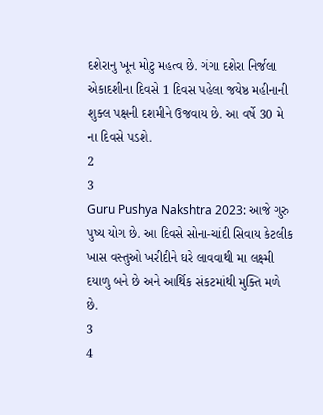દશેરાનુ ખૂન મોટુ મહત્વ છે. ગંગા દશેરા નિર્જલા એકાદશીના દિવસે 1 દિવસ પહેલા જયેષ્ઠ મહીનાની શુક્લ પક્ષની દશમીને ઉજવાય છે. આ વર્ષે 30 મે ના દિવસે પડશે.
2
3
Guru Pushya Nakshtra 2023: આજે ગુરુ પુષ્ય યોગ છે. આ દિવસે સોના-ચાંદી સિવાય કેટલીક ખાસ વસ્તુઓ ખરીદીને ઘરે લાવવાથી મા લક્ષ્મી દયાળુ બને છે અને આર્થિક સંકટમાંથી મુક્તિ મળે છે.
3
4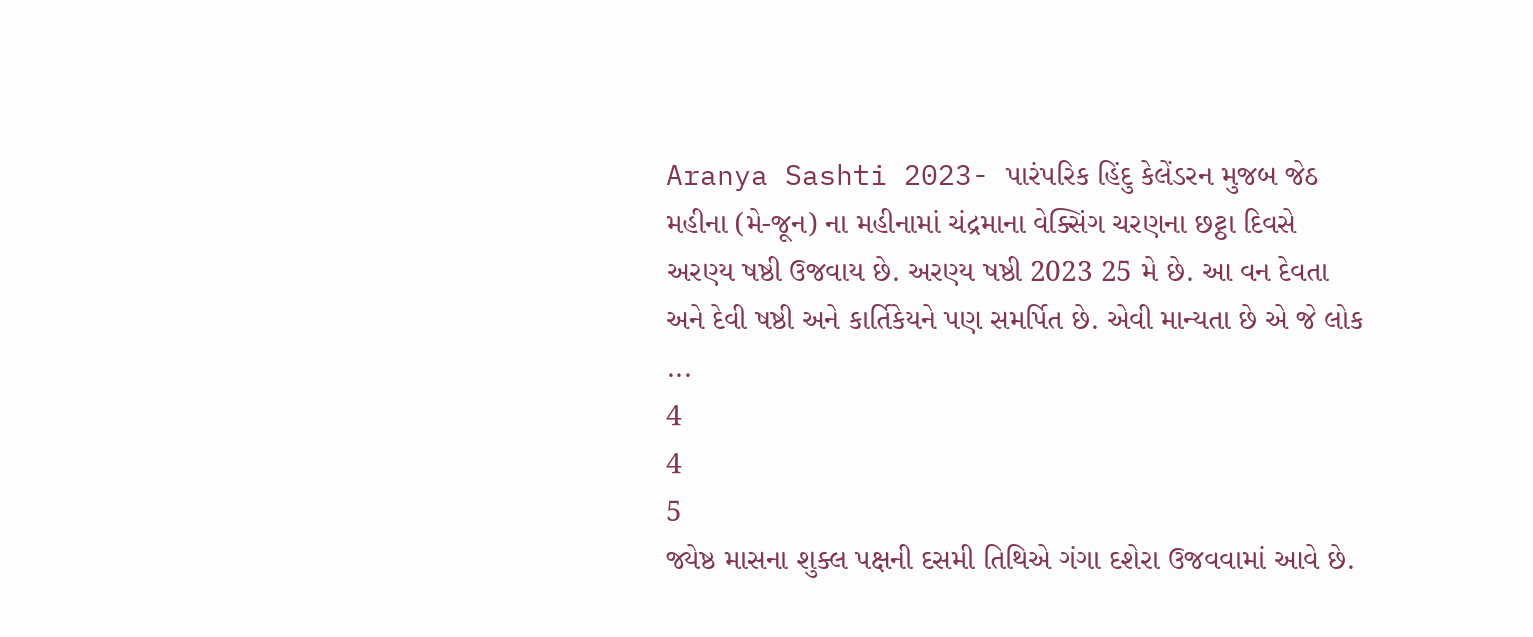Aranya Sashti 2023- પારંપરિક હિંદુ કેલેંડરન મુજબ જેઠ મહીના (મે-જૂન) ના મહીનામાં ચંદ્રમાના વેક્સિંગ ચરણના છટ્ઠા દિવસે અરણ્ય ષષ્ઠી ઉજવાય છે. અરણ્ય ષષ્ઠી 2023 25 મે છે. આ વન દેવતા અને દેવી ષષ્ઠી અને કાર્તિકેયને પણ સમર્પિત છે. એવી માન્યતા છે એ જે લોક ...
4
4
5
જ્યેષ્ઠ માસના શુક્લ પક્ષની દસમી તિથિએ ગંગા દશેરા ઉજવવામાં આવે છે.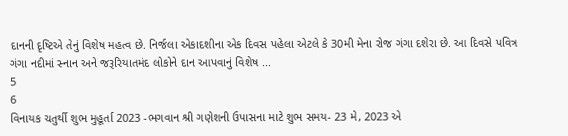દાનની દૃષ્ટિએ તેનું વિશેષ મહત્વ છે. નિર્જલા એકાદશીના એક દિવસ પહેલા એટલે કે 30મી મેના રોજ ગંગા દશેરા છે. આ દિવસે પવિત્ર ગંગા નદીમાં સ્નાન અને જરૂરિયાતમંદ લોકોને દાન આપવાનું વિશેષ ...
5
6
વિનાયક ચતુર્થી શુભ મુહૂર્તા 2023 -ભગવાન શ્રી ગણેશની ઉપાસના માટે શુભ સમય- 23 મે, 2023 એ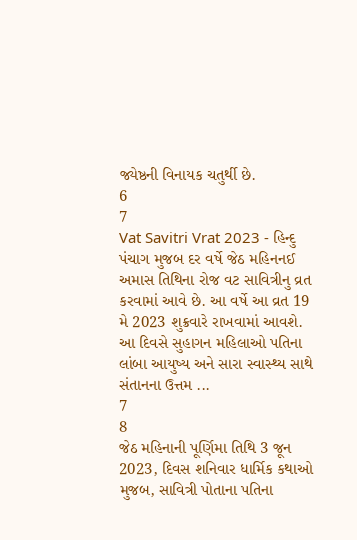જ્યેષ્ઠની વિનાયક ચતુર્થી છે.
6
7
Vat Savitri Vrat 2023 - હિન્દુ પંચાગ મુજબ દર વર્ષે જેઠ મહિનનઈ અમાસ તિથિના રોજ વટ સાવિત્રીનુ વ્રત કરવામાં આવે છે. આ વર્ષે આ વ્રત 19 મે 2023 શુક્રવારે રાખવામાં આવશે. આ દિવસે સુહાગન મહિલાઓ પતિના લાંબા આયુષ્ય અને સારા સ્વાસ્થ્ય સાથે સંતાનના ઉત્તમ ...
7
8
જેઠ મહિનાની પૂર્ણિમા તિથિ 3 જૂન 2023, દિવસ શનિવાર ધાર્મિક કથાઓ મુજબ, સાવિત્રી પોતાના પતિના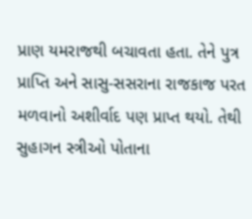પ્રાણ યમરાજથી બચાવતા હતા. તેને પુત્ર પ્રાપ્તિ અને સાસુ-સસરાના રાજકાજ પરત મળવાનો અશીર્વાદ પણ પ્રાપ્ત થયો. તેથી સુહાગન સ્ત્રીઓ પોતાના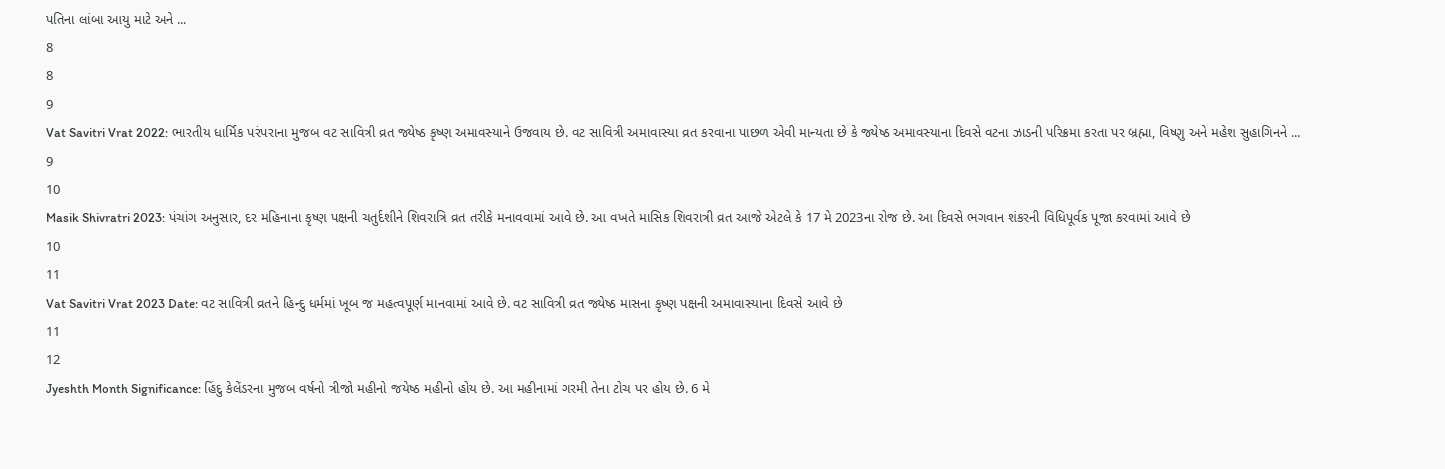પતિના લાંબા આયુ માટે અને ...
8
8
9
Vat Savitri Vrat 2022: ભારતીય ધાર્મિક પરંપરાના મુજબ વટ સાવિત્રી વ્રત જ્યેષ્ઠ કૃષ્ણ અમાવસ્યાને ઉજવાય છે. વટ સાવિત્રી અમાવાસ્યા વ્રત કરવાના પાછળ એવી માન્યતા છે કે જ્યેષ્ઠ અમાવસ્યાના દિવસે વટના ઝાડની પરિક્રમા કરતા પર બ્રહ્મા, વિષ્ણુ અને મહેશ સુહાગિનને ...
9
10
Masik Shivratri 2023: પંચાંગ અનુસાર, દર મહિનાના કૃષ્ણ પક્ષની ચતુર્દશીને શિવરાત્રિ વ્રત તરીકે મનાવવામાં આવે છે. આ વખતે માસિક શિવરાત્રી વ્રત આજે એટલે કે 17 મે 2023ના રોજ છે. આ દિવસે ભગવાન શંકરની વિધિપૂર્વક પૂજા કરવામાં આવે છે
10
11
Vat Savitri Vrat 2023 Date: વટ સાવિત્રી વ્રતને હિન્દુ ધર્મમાં ખૂબ જ મહત્વપૂર્ણ માનવામાં આવે છે. વટ સાવિત્રી વ્રત જ્યેષ્ઠ માસના કૃષ્ણ પક્ષની અમાવાસ્યાના દિવસે આવે છે
11
12
Jyeshth Month Significance: હિંદુ કેલેંડરના મુજબ વર્ષનો ત્રીજો મહીનો જયેષ્ઠ મહીનો હોય છે. આ મહીનામાં ગરમી તેના ટોચ પર હોય છે. 6 મે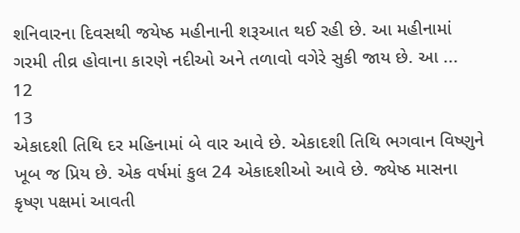શનિવારના દિવસથી જયેષ્ઠ મહીનાની શરૂઆત થઈ રહી છે. આ મહીનામાં ગરમી તીવ્ર હોવાના કારણે નદીઓ અને તળાવો વગેરે સુકી જાય છે. આ ...
12
13
એકાદશી તિથિ દર મહિનામાં બે વાર આવે છે. એકાદશી તિથિ ભગવાન વિષ્ણુને ખૂબ જ પ્રિય છે. એક વર્ષમાં કુલ 24 એકાદશીઓ આવે છે. જ્યેષ્ઠ માસના કૃષ્ણ પક્ષમાં આવતી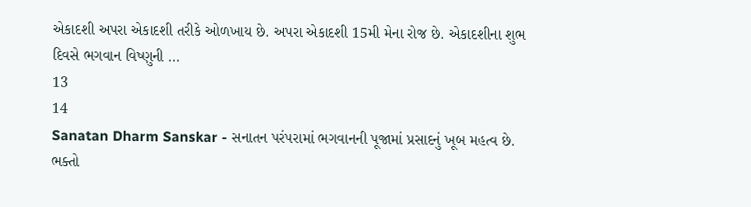એકાદશી અપરા એકાદશી તરીકે ઓળખાય છે. અપરા એકાદશી 15મી મેના રોજ છે. એકાદશીના શુભ દિવસે ભગવાન વિષ્ણુની ...
13
14
Sanatan Dharm Sanskar - સનાતન પરંપરામાં ભગવાનની પૂજામાં પ્રસાદનું ખૂબ મહત્વ છે. ભક્તો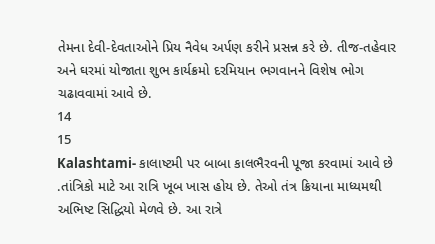તેમના દેવી-દેવતાઓને પ્રિય નૈવેધ અર્પણ કરીને પ્રસન્ન કરે છે. તીજ-તહેવાર અને ઘરમાં યોજાતા શુભ કાર્યક્રમો દરમિયાન ભગવાનને વિશેષ ભોગ ચઢાવવામાં આવે છે.
14
15
Kalashtami- કાલાષ્ટમી પર બાબા કાલભૈરવની પૂજા કરવામાં આવે છે .તાંત્રિકો માટે આ રાત્રિ ખૂબ ખાસ હોય છે. તેઓ તંત્ર ક્રિયાના માધ્યમથી અભિષ્ટ સિદ્ધિયો મેળવે છે. આ રાત્રે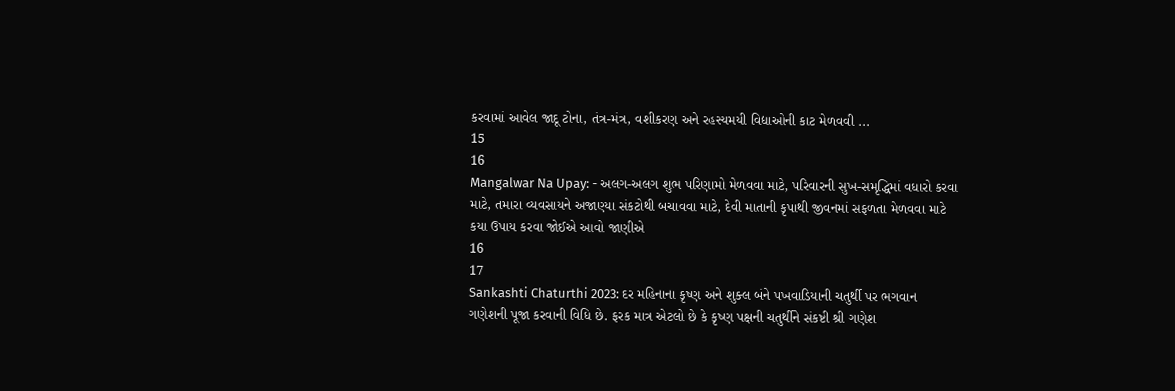કરવામાં આવેલ જાદૂ ટોના, તંત્ર-મંત્ર, વશીકરણ અને રહસ્યમયી વિદ્યાઓની કાટ મેળવવી ...
15
16
Mangalwar Na Upay: - અલગ-અલગ શુભ પરિણામો મેળવવા માટે, પરિવારની સુખ-સમૃદ્ધિમાં વધારો કરવા માટે, તમારા વ્યવસાયને અજાણ્યા સંકટોથી બચાવવા માટે, દેવી માતાની કૃપાથી જીવનમાં સફળતા મેળવવા માટે કયા ઉપાય કરવા જોઈએ આવો જાણીએ
16
17
Sankashti Chaturthi 2023: દર મહિનાના કૃષ્ણ અને શુક્લ બંને પખવાડિયાની ચતુર્થી પર ભગવાન ગણેશની પૂજા કરવાની વિધિ છે. ફરક માત્ર એટલો છે કે કૃષ્ણ પક્ષની ચતુર્થીને સંકષ્ટી શ્રી ગણેશ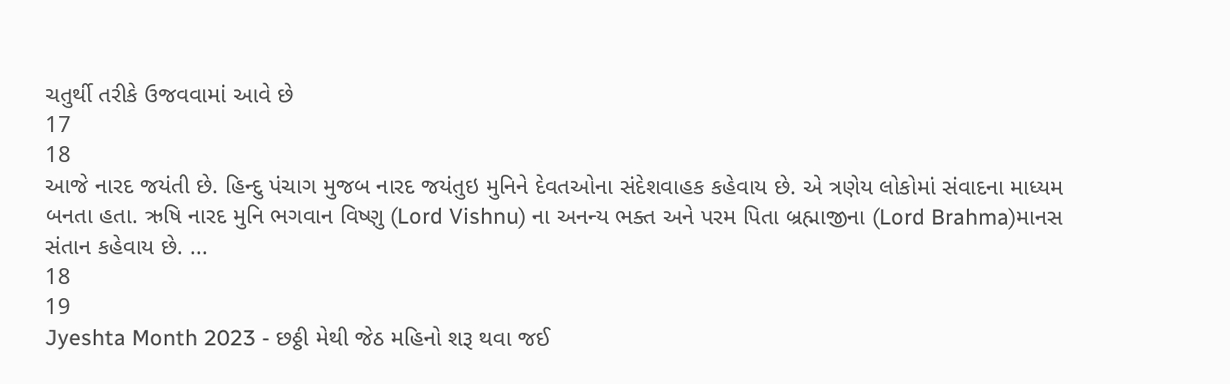ચતુર્થી તરીકે ઉજવવામાં આવે છે
17
18
આજે નારદ જયંતી છે. હિન્દુ પંચાગ મુજબ નારદ જયંતુઇ મુનિને દેવતઓના સંદેશવાહક કહેવાય છે. એ ત્રણેય લોકોમાં સંવાદના માધ્યમ બનતા હતા. ઋષિ નારદ મુનિ ભગવાન વિષ્ણુ (Lord Vishnu) ના અનન્ય ભક્ત અને પરમ પિતા બ્રહ્માજીના (Lord Brahma)માનસ સંતાન કહેવાય છે. ...
18
19
Jyeshta Month 2023 - છઠ્ઠી મેથી જેઠ મહિનો શરૂ થવા જઈ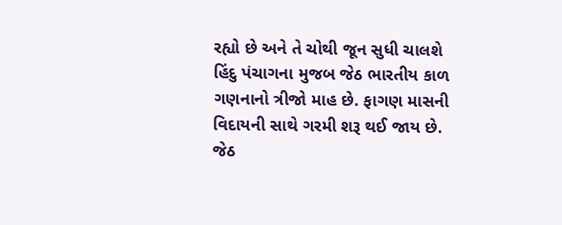રહ્યો છે અને તે ચોથી જૂન સુધી ચાલશે હિંદુ પંચાગના મુજબ જેઠ ભારતીય કાળ ગણનાનો ત્રીજો માહ છે. ફાગણ માસની વિદાયની સાથે ગરમી શરૂ થઈ જાય છે. જેઠ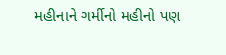મહીનાને ગર્મીનો મહીનો પણ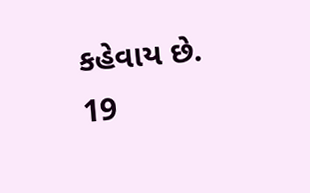કહેવાય છે.
19